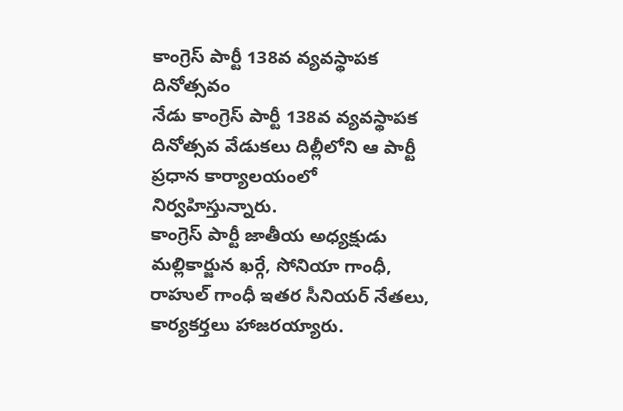కాంగ్రెస్ పార్టీ 138వ వ్యవస్థాపక దినోత్సవం
నేడు కాంగ్రెస్ పార్టీ 138వ వ్యవస్థాపక దినోత్సవ వేడుకలు దిల్లీలోని ఆ పార్టీ ప్రధాన కార్యాలయంలో నిర్వహిస్తున్నారు.
కాంగ్రెస్ పార్టీ జాతీయ అధ్యక్షుడు మల్లికార్జున ఖర్గే, సోనియా గాంధీ, రాహుల్ గాంధీ ఇతర సీనియర్ నేతలు, కార్యకర్తలు హాజరయ్యారు.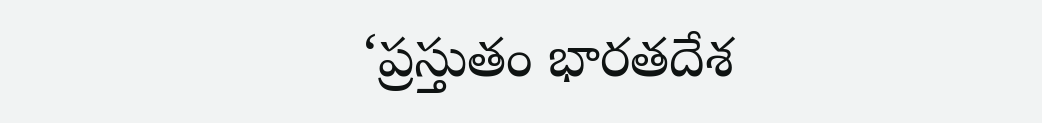‘ప్రస్తుతం భారతదేశ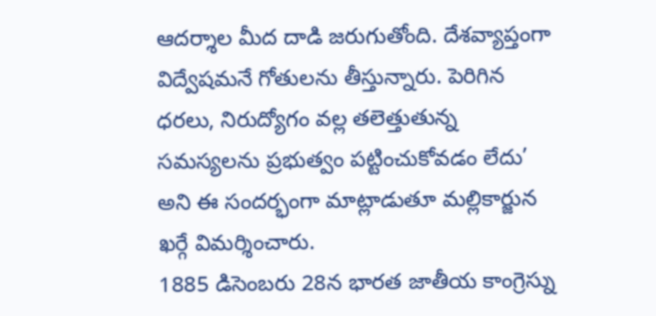ఆదర్శాల మీద దాడి జరుగుతోంది. దేశవ్యాప్తంగా విద్వేషమనే గోతులను తీస్తున్నారు. పెరిగిన ధరలు, నిరుద్యోగం వల్ల తలెత్తుతున్న సమస్యలను ప్రభుత్వం పట్టించుకోవడం లేదు’ అని ఈ సందర్భంగా మాట్లాడుతూ మల్లికార్జున ఖర్గే విమర్శించారు.
1885 డిసెంబరు 28న భారత జాతీయ కాంగ్రెస్ను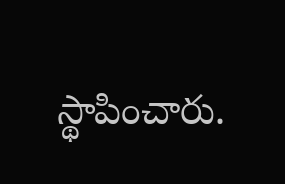స్థాపించారు.